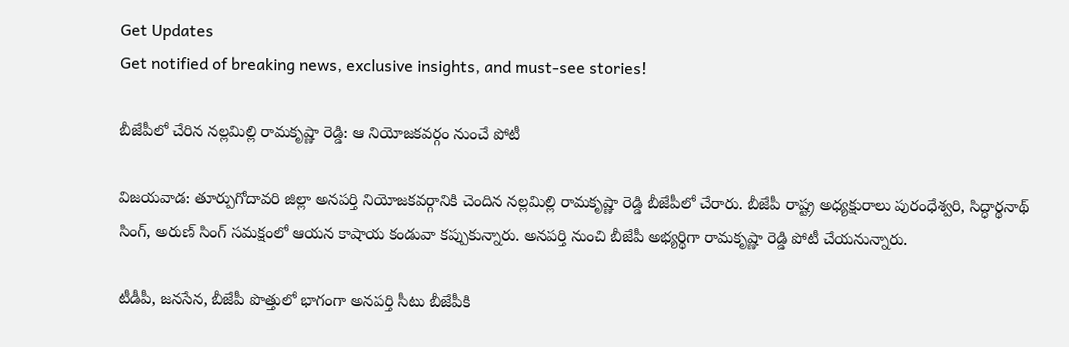Get Updates
Get notified of breaking news, exclusive insights, and must-see stories!

బీజేపీలో చేరిన నల్లమిల్లి రామకృష్ణా రెడ్డి: ఆ నియోజకవర్గం నుంచే పోటీ

విజయవాడ: తూర్పుగోదావరి జిల్లా అనపర్తి నియోజకవర్గానికి చెందిన నల్లమిల్లి రామకృష్ణా రెడ్డి బీజేపీలో చేరారు. బీజేపీ రాష్ట్ర అధ్యక్షురాలు పురంధేశ్వరి, సిద్ధార్థనాథ్ సింగ్, అరుణ్ సింగ్ సమక్షంలో ఆయన కాషాయ కండువా కప్పుకున్నారు. అనపర్తి నుంచి బీజేపీ అభ్యర్థిగా రామకృష్ణా రెడ్డి పోటీ చేయనున్నారు.

టీడీపీ, జనసేన, బీజేపీ పొత్తులో భాగంగా అనపర్తి సీటు బీజేపీకి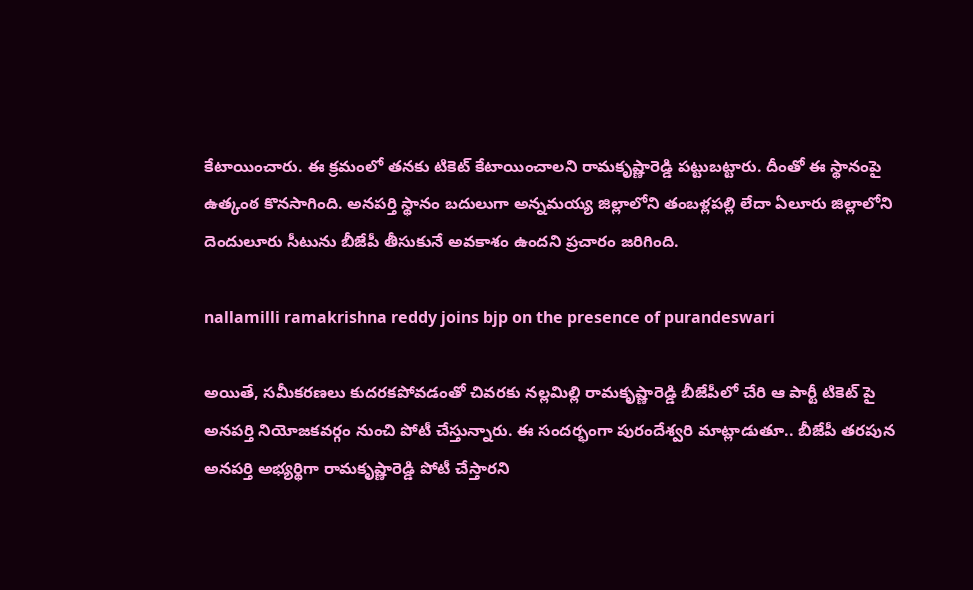కేటాయించారు. ఈ క్రమంలో తనకు టికెట్ కేటాయించాలని రామకృష్ణారెడ్డి పట్టుబట్టారు. దీంతో ఈ స్థానంపై ఉత్కంఠ కొనసాగింది. అనపర్తి స్థానం బదులుగా అన్నమయ్య జిల్లాలోని తంబళ్లపల్లి లేదా ఏలూరు జిల్లాలోని దెందులూరు సీటును బీజేపీ తీసుకునే అవకాశం ఉందని ప్రచారం జరిగింది.

nallamilli ramakrishna reddy joins bjp on the presence of purandeswari

అయితే, సమీకరణలు కుదరకపోవడంతో చివరకు నల్లమిల్లి రామకృష్ణారెడ్డి బీజేపీలో చేరి ఆ పార్టీ టికెట్ పై అనపర్తి నియోజకవర్గం నుంచి పోటీ చేస్తున్నారు. ఈ సందర్భంగా పురందేశ్వరి మాట్లాడుతూ.. బీజేపీ తరపున అనపర్తి అభ్యర్థిగా రామకృష్ణారెడ్డి పోటీ చేస్తారని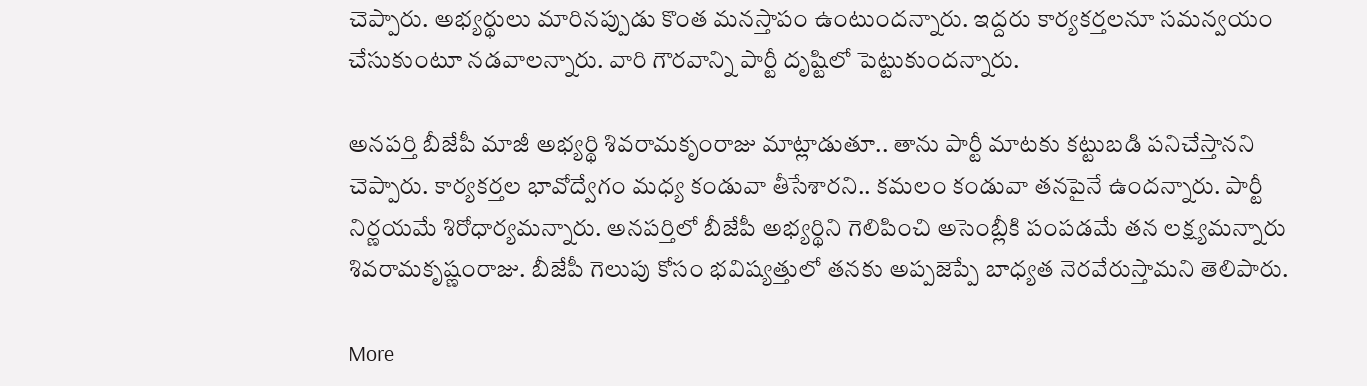చెప్పారు. అభ్యర్థులు మారినప్పుడు కొంత మనస్తాపం ఉంటుందన్నారు. ఇద్దరు కార్యకర్తలనూ సమన్వయం చేసుకుంటూ నడవాలన్నారు. వారి గౌరవాన్ని పార్టీ దృష్టిలో పెట్టుకుందన్నారు.

అనపర్తి బీజేపీ మాజీ అభ్యర్థి శివరామకృంరాజు మాట్లాడుతూ.. తాను పార్టీ మాటకు కట్టుబడి పనిచేస్తానని చెప్పారు. కార్యకర్తల భావోద్వేగం మధ్య కండువా తీసేశారని.. కమలం కండువా తనపైనే ఉందన్నారు. పార్టీ నిర్ణయమే శిరోధార్యమన్నారు. అనపర్తిలో బీజేపీ అభ్యర్థిని గెలిపించి అసెంబ్లీకి పంపడమే తన లక్ష్యమన్నారు శివరామకృష్ణంరాజు. బీజేపీ గెలుపు కోసం భవిష్యత్తులో తనకు అప్పజెప్పే బాధ్యత నెరవేరుస్తామని తెలిపారు.

More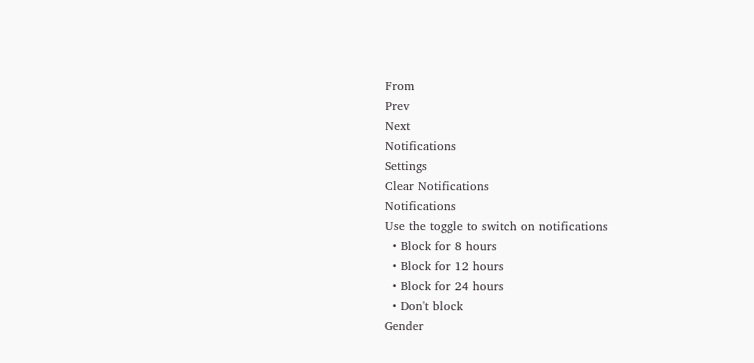From
Prev
Next
Notifications
Settings
Clear Notifications
Notifications
Use the toggle to switch on notifications
  • Block for 8 hours
  • Block for 12 hours
  • Block for 24 hours
  • Don't block
Gender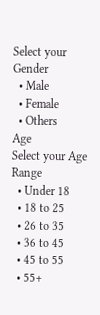Select your Gender
  • Male
  • Female
  • Others
Age
Select your Age Range
  • Under 18
  • 18 to 25
  • 26 to 35
  • 36 to 45
  • 45 to 55
  • 55+